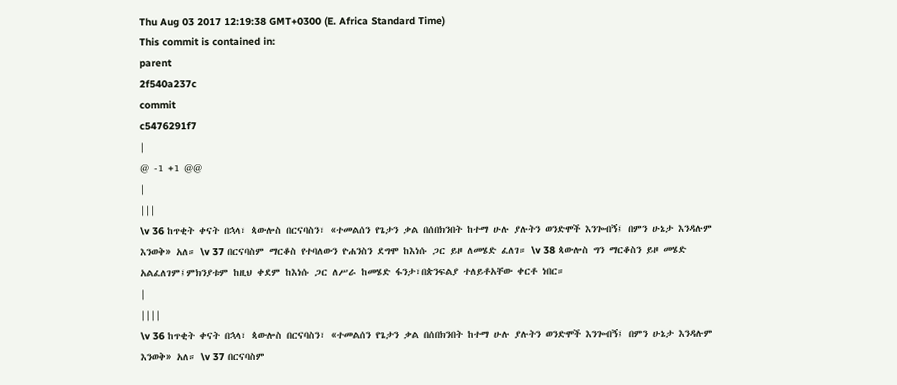Thu Aug 03 2017 12:19:38 GMT+0300 (E. Africa Standard Time)
This commit is contained in:
parent
2f540a237c
commit
c5476291f7
|
@ -1 +1 @@
|
|||
\v 36 ከጥቂት ቀናት በኋላ፣ ጳውሎስ በርናባስን፣ «ተመልሰን የጌታን ቃል በሰበክንበት ከተማ ሁሉ ያሉትን ወንድሞች እንጐብኝ፤ በምን ሁኔታ እንዳሉም እንወቅ» አለ። \v 37 በርናባስም ማርቆስ የተባለውን ዮሐንስን ደግሞ ከእነሱ ጋር ይዞ ለመሄድ ፈለገ። \v 38 ጳውሎስ ግን ማርቆስን ይዞ መሄድ አልፈለገም፤ምክንያቱም ከዚህ ቀደም ከእነሱ ጋር ለሥራ ከመሄድ ፋንታ፣በጵንፍልያ ተለይቶአቸው ቀርቶ ነበር።
|
||||
\v 36 ከጥቂት ቀናት በኋላ፣ ጳውሎስ በርናባስን፣ «ተመልሰን የጌታን ቃል በሰበክንበት ከተማ ሁሉ ያሉትን ወንድሞች እንጐብኝ፤ በምን ሁኔታ እንዳሉም እንወቅ» አለ። \v 37 በርናባስም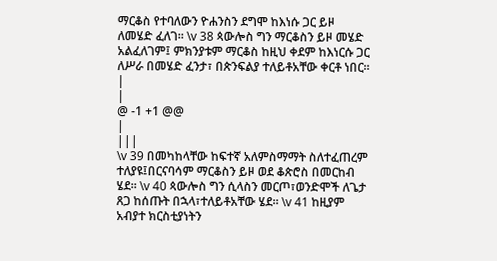ማርቆስ የተባለውን ዮሐንስን ደግሞ ከእነሱ ጋር ይዞ ለመሄድ ፈለገ። \v 38 ጳውሎስ ግን ማርቆስን ይዞ መሄድ አልፈለገም፤ ምክንያቱም ማርቆስ ከዚህ ቀደም ከእነርሱ ጋር ለሥራ በመሄድ ፈንታ፣ በጵንፍልያ ተለይቶአቸው ቀርቶ ነበር።
|
|
@ -1 +1 @@
|
|||
\v 39 በመካከላቸው ከፍተኛ አለምስማማት ስለተፈጠረም ተለያዩ፤በርናባሳም ማርቆስን ይዞ ወደ ቆጵሮስ በመርከብ ሄደ። \v 40 ጳውሎስ ግን ሲላስን መርጦ፣ወንድሞች ለጌታ ጸጋ ከሰጡት በኋላ፣ተለይቶአቸው ሄደ። \v 41 ከዚያም አብያተ ክርስቲያነትን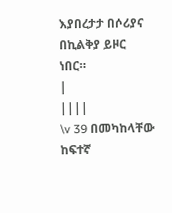እያበረታታ በሶሪያና በኪልቅያ ይዞር ነበር።
|
||||
\v 39 በመካከላቸው ከፍተኛ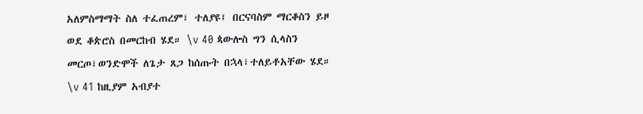አለምስማማት ስለ ተፈጠረም፣ ተለያዩ፤ በርናባስም ማርቆስን ይዞ ወደ ቆጵሮስ በመርከብ ሄደ። \v 40 ጳውሎስ ግን ሲላስን መርጦ፣ወንድሞች ለጌታ ጸጋ ከሰጡት በኋላ፣ተለይቶአቸው ሄደ። \v 41 ከዚያም አብያተ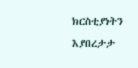ክርስቲያነትን እያበረታታ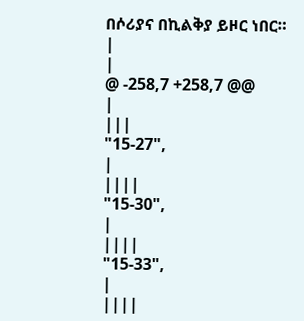በሶሪያና በኪልቅያ ይዞር ነበር።
|
|
@ -258,7 +258,7 @@
|
|||
"15-27",
|
||||
"15-30",
|
||||
"15-33",
|
||||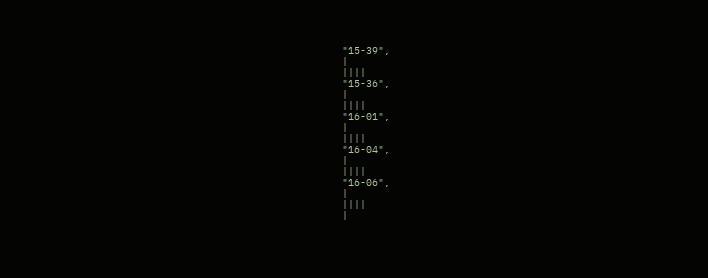"15-39",
|
||||
"15-36",
|
||||
"16-01",
|
||||
"16-04",
|
||||
"16-06",
|
||||
|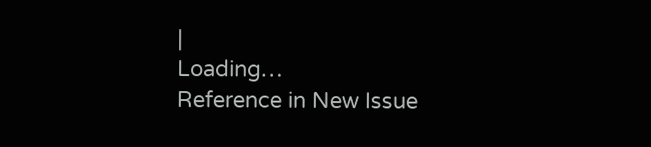|
Loading…
Reference in New Issue